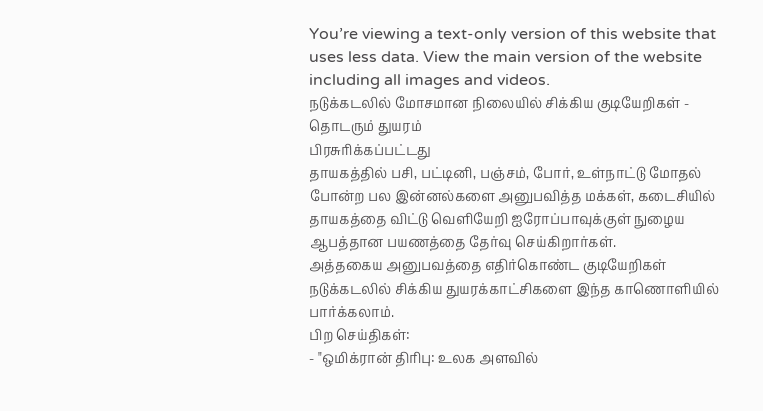You’re viewing a text-only version of this website that uses less data. View the main version of the website including all images and videos.
நடுக்கடலில் மோசமான நிலையில் சிக்கிய குடியேறிகள் - தொடரும் துயரம்
பிரசுரிக்கப்பட்டது
தாயகத்தில் பசி, பட்டினி, பஞ்சம், போர், உள்நாட்டு மோதல் போன்ற பல இன்னல்களை அனுபவித்த மக்கள், கடைசியில் தாயகத்தை விட்டு வெளியேறி ஐரோப்பாவுக்குள் நுழைய ஆபத்தான பயணத்தை தேர்வு செய்கிறார்கள்.
அத்தகைய அனுபவத்தை எதிர்கொண்ட குடியேறிகள் நடுக்கடலில் சிக்கிய துயரக்காட்சிகளை இந்த காணொளியில் பார்க்கலாம்.
பிற செய்திகள்:
- "ஒமிக்ரான் திரிபு: உலக அளவில்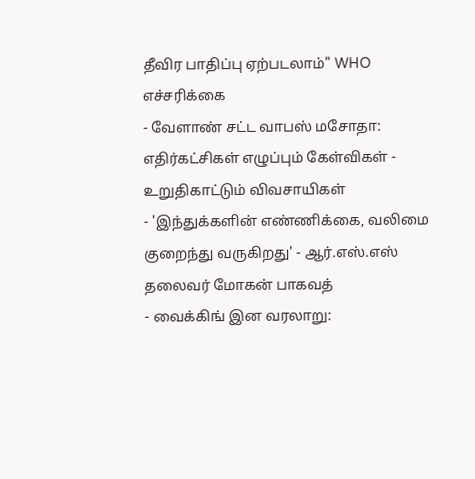தீவிர பாதிப்பு ஏற்படலாம்" WHO எச்சரிக்கை
- வேளாண் சட்ட வாபஸ் மசோதா: எதிர்கட்சிகள் எழுப்பும் கேள்விகள் - உறுதிகாட்டும் விவசாயிகள்
- 'இந்துக்களின் எண்ணிக்கை, வலிமை குறைந்து வருகிறது' - ஆர்.எஸ்.எஸ் தலைவர் மோகன் பாகவத்
- வைக்கிங் இன வரலாறு: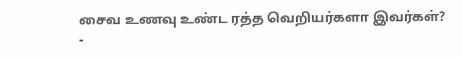சைவ உணவு உண்ட ரத்த வெறியர்களா இவர்கள்?
-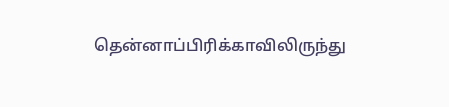தென்னாப்பிரிக்காவிலிருந்து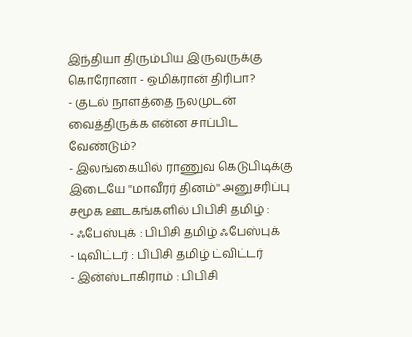இந்தியா திரும்பிய இருவருக்கு கொரோனா - ஒமிக்ரான் திரிபா?
- குடல் நாளத்தை நலமுடன் வைத்திருக்க என்ன சாப்பிட வேண்டும்?
- இலங்கையில் ராணுவ கெடுபிடிக்கு இடையே ''மாவீரர் தினம்'' அனுசரிப்பு
சமூக ஊடகங்களில் பிபிசி தமிழ் :
- ஃபேஸ்புக் : பிபிசி தமிழ் ஃபேஸ்புக்
- டிவிட்டர் : பிபிசி தமிழ் ட்விட்டர்
- இன்ஸ்டாகிராம் : பிபிசி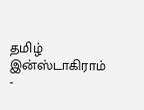தமிழ் இன்ஸ்டாகிராம்
-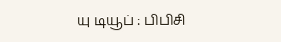யு டியூப் : பிபிசி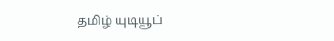தமிழ் யுடியூப்